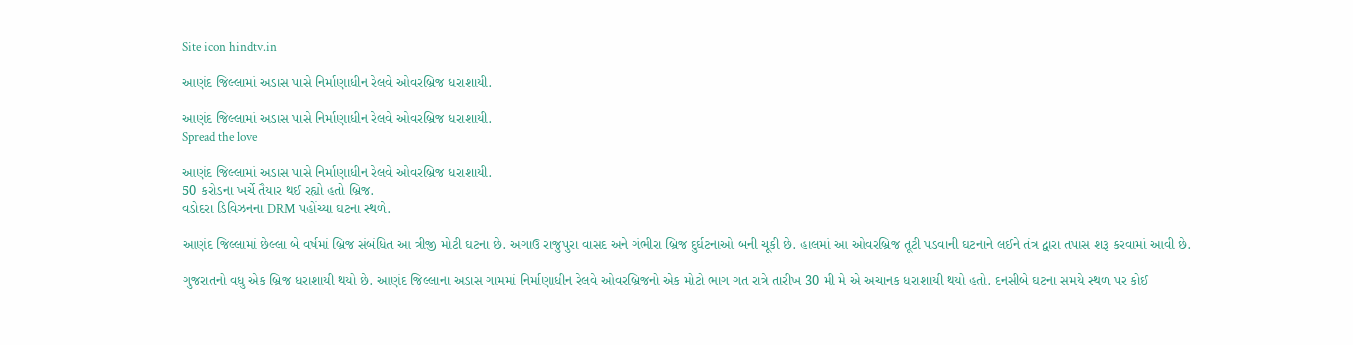Site icon hindtv.in

આણંદ જિલ્લામાં અડાસ પાસે નિર્માણાધીન રેલવે ઓવરબ્રિજ ધરાશાયી.

આણંદ જિલ્લામાં અડાસ પાસે નિર્માણાધીન રેલવે ઓવરબ્રિજ ધરાશાયી.
Spread the love

આણંદ જિલ્લામાં અડાસ પાસે નિર્માણાધીન રેલવે ઓવરબ્રિજ ધરાશાયી.
50 કરોડના ખર્ચે તૈયાર થઈ રહ્યો હતો બ્રિજ.
વડોદરા ડિવિઝનના DRM પહોંચ્યા ઘટના સ્થળે.

આણંદ જિલ્લામાં છેલ્લા બે વર્ષમાં બ્રિજ સંબંધિત આ ત્રીજી મોટી ઘટના છે. અગાઉ રાજુપુરા વાસદ અને ગંભીરા બ્રિજ દુર્ઘટનાઓ બની ચૂકી છે. હાલમાં આ ઓવરબ્રિજ તૂટી પડવાની ઘટનાને લઈને તંત્ર દ્વારા તપાસ શરૂ કરવામાં આવી છે.

ગુજરાતનો વધુ એક બ્રિજ ધરાશાયી થયો છે. આણંદ જિલ્લાના અડાસ ગામમાં નિર્માણાધીન રેલવે ઓવરબ્રિજનો એક મોટો ભાગ ગત રાત્રે તારીખ 30 મી મે એ અચાનક ધરાશાયી થયો હતો. દનસીબે ઘટના સમયે સ્થળ પર કોઈ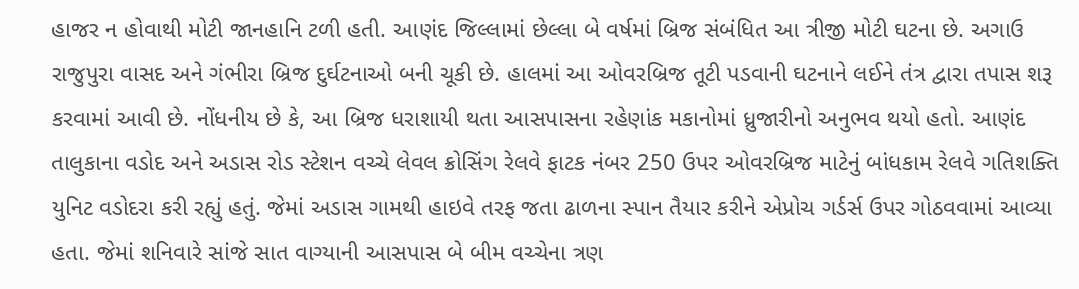હાજર ન હોવાથી મોટી જાનહાનિ ટળી હતી. આણંદ જિલ્લામાં છેલ્લા બે વર્ષમાં બ્રિજ સંબંધિત આ ત્રીજી મોટી ઘટના છે. અગાઉ રાજુપુરા વાસદ અને ગંભીરા બ્રિજ દુર્ઘટનાઓ બની ચૂકી છે. હાલમાં આ ઓવરબ્રિજ તૂટી પડવાની ઘટનાને લઈને તંત્ર દ્વારા તપાસ શરૂ કરવામાં આવી છે. નોંધનીય છે કે, આ બ્રિજ ધરાશાયી થતા આસપાસના રહેણાંક મકાનોમાં ધ્રુજારીનો અનુભવ થયો હતો. આણંદ તાલુકાના વડોદ અને અડાસ રોડ સ્ટેશન વચ્ચે લેવલ ક્રોસિંગ રેલવે ફાટક નંબર 250 ઉપર ઓવરબ્રિજ માટેનું બાંધકામ રેલવે ગતિશક્તિ યુનિટ વડોદરા કરી રહ્યું હતું. જેમાં અડાસ ગામથી હાઇવે તરફ જતા ઢાળના સ્પાન તૈયાર કરીને એપ્રોચ ગર્ડર્સ ઉપર ગોઠવવામાં આવ્યા હતા. જેમાં શનિવારે સાંજે સાત વાગ્યાની આસપાસ બે બીમ વચ્ચેના ત્રણ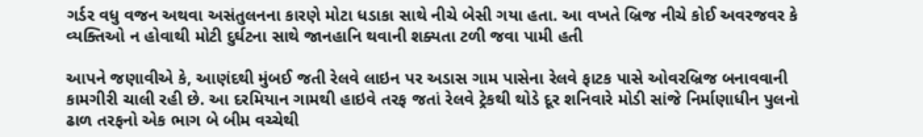ગર્ડર વધુ વજન અથવા અસંતુલનના કારણે મોટા ધડાકા સાથે નીચે બેસી ગયા હતા. આ વખતે બ્રિજ નીચે કોઈ અવરજવર કે વ્યક્તિઓ ન હોવાથી મોટી દુર્ઘટના સાથે જાનહાનિ થવાની શક્યતા ટળી જવા પામી હતી

આપને જણાવીએ કે, આણંદથી મુંબઈ જતી રેલવે લાઇન પર અડાસ ગામ પાસેના રેલવે ફાટક પાસે ઓવરબ્રિજ બનાવવાની કામગીરી ચાલી રહી છે. આ દરમિયાન ગામથી હાઇવે તરફ જતાં રેલવે ટ્રેકથી થોડે દૂર શનિવારે મોડી સાંજે નિર્માણાધીન પુલનો ઢાળ તરફનો એક ભાગ બે બીમ વચ્ચેથી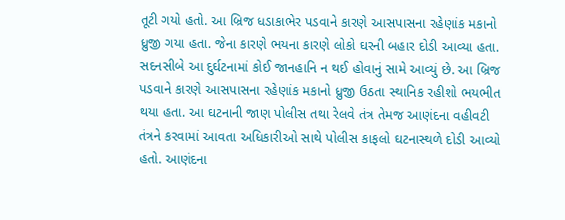તૂટી ગયો હતો. આ બ્રિજ ધડાકાભેર પડવાને કારણે આસપાસના રહેણાંક મકાનો ધ્રુજી ગયા હતા. જેના કારણે ભયના કારણે લોકો ઘરની બહાર દોડી આવ્યા હતા. સદનસીબે આ દુર્ઘટનામાં કોઈ જાનહાનિ ન થઈ હોવાનું સામે આવ્યું છે. આ બ્રિજ પડવાને કારણે આસપાસના રહેણાંક મકાનો ધ્રુજી ઉઠતા સ્થાનિક રહીશો ભયભીત થયા હતા. આ ઘટનાની જાણ પોલીસ તથા રેલવે તંત્ર તેમજ આણંદના વહીવટી તંત્રને કરવામાં આવતા અધિકારીઓ સાથે પોલીસ કાફલો ઘટનાસ્થળે દોડી આવ્યો હતો. આણંદના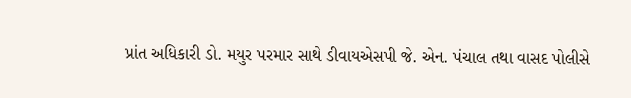પ્રાંત અધિકારી ડો. મયુર પરમાર સાથે ડીવાયએસપી જે. એન. પંચાલ તથા વાસદ પોલીસે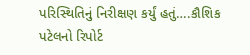પરિસ્થિતિનું નિરીક્ષણ કર્યું હતું….કૌશિક પટેલનો રિપોર્ટ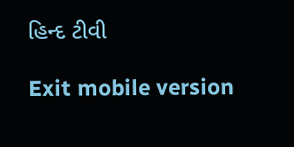હિન્દ ટીવી

Exit mobile version